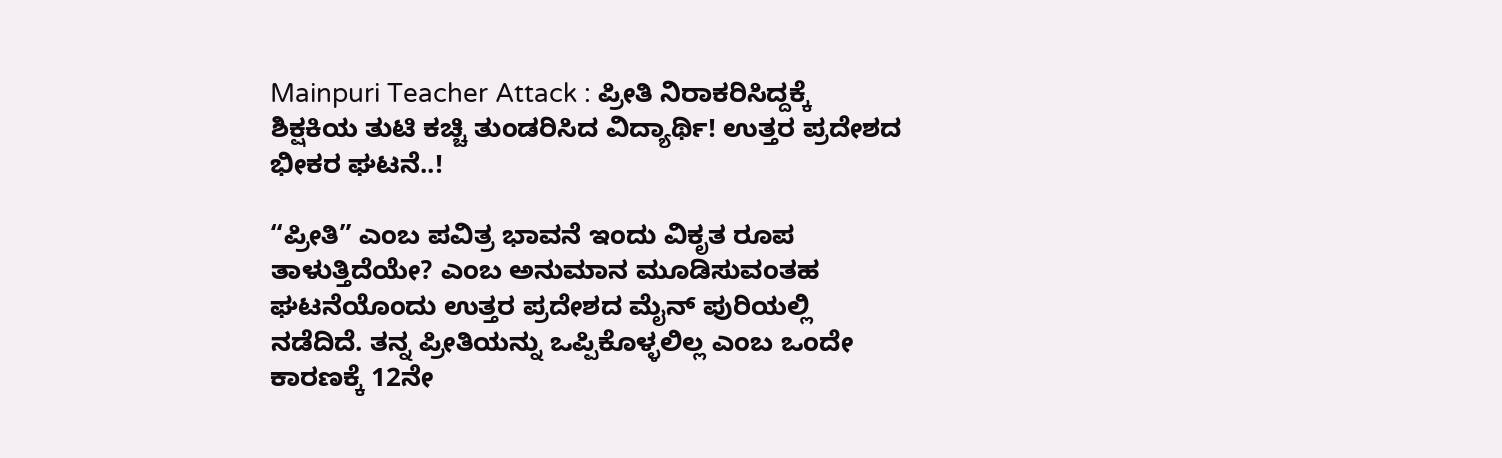Mainpuri Teacher Attack : ಪ್ರೀತಿ ನಿರಾಕರಿಸಿದ್ದಕ್ಕೆ ಶಿಕ್ಷಕಿಯ ತುಟಿ ಕಚ್ಚಿ ತುಂಡರಿಸಿದ ವಿದ್ಯಾರ್ಥಿ! ಉತ್ತರ ಪ್ರದೇಶದ ಭೀಕರ ಘಟನೆ..!

“ಪ್ರೀತಿ” ಎಂಬ ಪವಿತ್ರ ಭಾವನೆ ಇಂದು ವಿಕೃತ ರೂಪ ತಾಳುತ್ತಿದೆಯೇ? ಎಂಬ ಅನುಮಾನ ಮೂಡಿಸುವಂತಹ ಘಟನೆಯೊಂದು ಉತ್ತರ ಪ್ರದೇಶದ ಮೈನ್ ಪುರಿಯಲ್ಲಿ ನಡೆದಿದೆ. ತನ್ನ ಪ್ರೀತಿಯನ್ನು ಒಪ್ಪಿಕೊಳ್ಳಲಿಲ್ಲ ಎಂಬ ಒಂದೇ ಕಾರಣಕ್ಕೆ 12ನೇ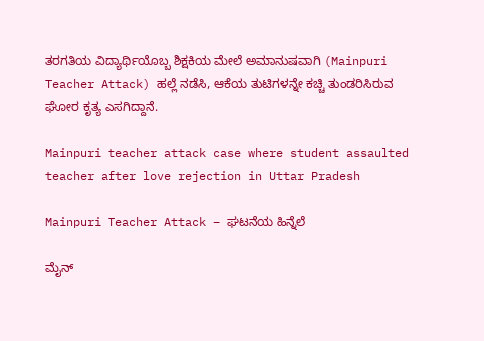ತರಗತಿಯ ವಿದ್ಯಾರ್ಥಿಯೊಬ್ಬ ಶಿಕ್ಷಕಿಯ ಮೇಲೆ ಅಮಾನುಷವಾಗಿ (Mainpuri Teacher Attack) ಹಲ್ಲೆ ನಡೆಸಿ, ಆಕೆಯ ತುಟಿಗಳನ್ನೇ ಕಚ್ಚಿ ತುಂಡರಿಸಿರುವ ಘೋರ ಕೃತ್ಯ ಎಸಗಿದ್ದಾನೆ.

Mainpuri teacher attack case where student assaulted teacher after love rejection in Uttar Pradesh

Mainpuri Teacher Attack – ಘಟನೆಯ ಹಿನ್ನೆಲೆ

ಮೈನ್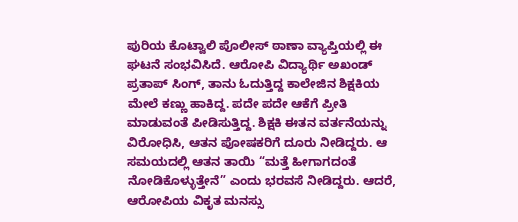ಪುರಿಯ ಕೊಟ್ವಾಲಿ ಪೊಲೀಸ್ ಠಾಣಾ ವ್ಯಾಪ್ತಿಯಲ್ಲಿ ಈ ಘಟನೆ ಸಂಭವಿಸಿದೆ. ಆರೋಪಿ ವಿದ್ಯಾರ್ಥಿ ಅಖಂಡ್ ಪ್ರತಾಪ್ ಸಿಂಗ್, ತಾನು ಓದುತ್ತಿದ್ದ ಕಾಲೇಜಿನ ಶಿಕ್ಷಕಿಯ ಮೇಲೆ ಕಣ್ಣು ಹಾಕಿದ್ದ. ಪದೇ ಪದೇ ಆಕೆಗೆ ಪ್ರೀತಿ ಮಾಡುವಂತೆ ಪೀಡಿಸುತ್ತಿದ್ದ. ಶಿಕ್ಷಕಿ ಈತನ ವರ್ತನೆಯನ್ನು ವಿರೋಧಿಸಿ, ಆತನ ಪೋಷಕರಿಗೆ ದೂರು ನೀಡಿದ್ದರು. ಆ ಸಮಯದಲ್ಲಿ ಆತನ ತಾಯಿ “ಮತ್ತೆ ಹೀಗಾಗದಂತೆ ನೋಡಿಕೊಳ್ಳುತ್ತೇನೆ” ಎಂದು ಭರವಸೆ ನೀಡಿದ್ದರು. ಆದರೆ, ಆರೋಪಿಯ ವಿಕೃತ ಮನಸ್ಸು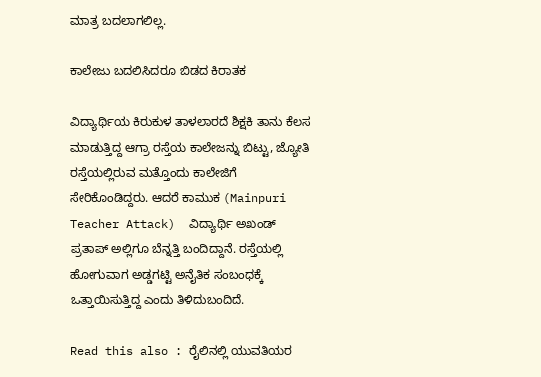ಮಾತ್ರ ಬದಲಾಗಲಿಲ್ಲ.

ಕಾಲೇಜು ಬದಲಿಸಿದರೂ ಬಿಡದ ಕಿರಾತಕ

ವಿದ್ಯಾರ್ಥಿಯ ಕಿರುಕುಳ ತಾಳಲಾರದೆ ಶಿಕ್ಷಕಿ ತಾನು ಕೆಲಸ ಮಾಡುತ್ತಿದ್ದ ಆಗ್ರಾ ರಸ್ತೆಯ ಕಾಲೇಜನ್ನು ಬಿಟ್ಟು, ಜ್ಯೋತಿ ರಸ್ತೆಯಲ್ಲಿರುವ ಮತ್ತೊಂದು ಕಾಲೇಜಿಗೆ ಸೇರಿಕೊಂಡಿದ್ದರು. ಆದರೆ ಕಾಮುಕ (Mainpuri Teacher Attack)  ವಿದ್ಯಾರ್ಥಿ ಅಖಂಡ್ ಪ್ರತಾಪ್ ಅಲ್ಲಿಗೂ ಬೆನ್ನತ್ತಿ ಬಂದಿದ್ದಾನೆ. ರಸ್ತೆಯಲ್ಲಿ ಹೋಗುವಾಗ ಅಡ್ಡಗಟ್ಟಿ ಅನೈತಿಕ ಸಂಬಂಧಕ್ಕೆ ಒತ್ತಾಯಿಸುತ್ತಿದ್ದ ಎಂದು ತಿಳಿದುಬಂದಿದೆ.

Read this also : ರೈಲಿನಲ್ಲಿ ಯುವತಿಯರ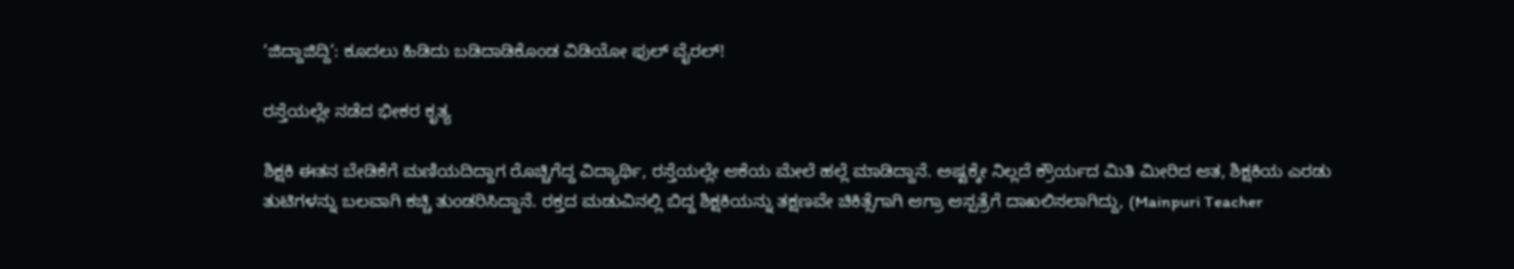‘ಜಿದ್ದಾಜಿದ್ದಿ’: ಕೂದಲು ಹಿಡಿದು ಬಡಿದಾಡಿಕೊಂಡ ವಿಡಿಯೋ ಫುಲ್ ವೈರಲ್!

ರಸ್ತೆಯಲ್ಲೇ ನಡೆದ ಭೀಕರ ಕೃತ್ಯ

ಶಿಕ್ಷಕಿ ಈತನ ಬೇಡಿಕೆಗೆ ಮಣಿಯದಿದ್ದಾಗ ರೊಚ್ಚಿಗೆದ್ದ ವಿದ್ಯಾರ್ಥಿ, ರಸ್ತೆಯಲ್ಲೇ ಆಕೆಯ ಮೇಲೆ ಹಲ್ಲೆ ಮಾಡಿದ್ದಾನೆ. ಅಷ್ಟಕ್ಕೇ ನಿಲ್ಲದೆ ಕ್ರೌರ್ಯದ ಮಿತಿ ಮೀರಿದ ಆತ, ಶಿಕ್ಷಕಿಯ ಎರಡು ತುಟಿಗಳನ್ನು ಬಲವಾಗಿ ಕಚ್ಚಿ ತುಂಡರಿಸಿದ್ದಾನೆ. ರಕ್ತದ ಮಡುವಿನಲ್ಲಿ ಬಿದ್ದ ಶಿಕ್ಷಕಿಯನ್ನು ತಕ್ಷಣವೇ ಚಿಕಿತ್ಸೆಗಾಗಿ ಆಗ್ರಾ ಆಸ್ಪತ್ರೆಗೆ ದಾಖಲಿಸಲಾಗಿದ್ದು, (Mainpuri Teacher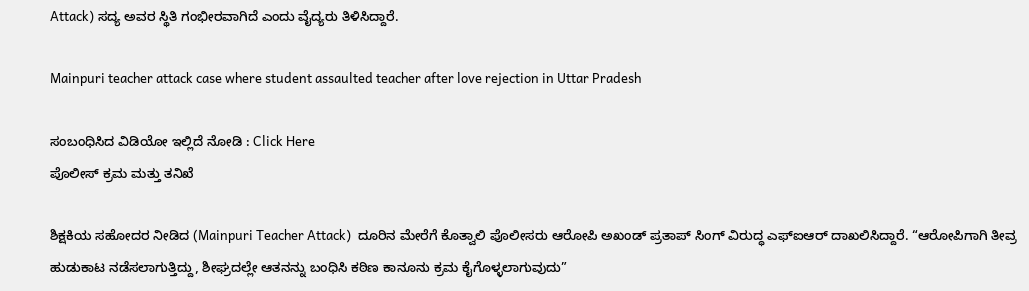Attack) ಸದ್ಯ ಅವರ ಸ್ಥಿತಿ ಗಂಭೀರವಾಗಿದೆ ಎಂದು ವೈದ್ಯರು ತಿಳಿಸಿದ್ದಾರೆ.

Mainpuri teacher attack case where student assaulted teacher after love rejection in Uttar Pradesh

ಸಂಬಂಧಿಸಿದ ವಿಡಿಯೋ ಇಲ್ಲಿದೆ ನೋಡಿ : Click Here
ಪೊಲೀಸ್ ಕ್ರಮ ಮತ್ತು ತನಿಖೆ

ಶಿಕ್ಷಕಿಯ ಸಹೋದರ ನೀಡಿದ (Mainpuri Teacher Attack)  ದೂರಿನ ಮೇರೆಗೆ ಕೊತ್ವಾಲಿ ಪೊಲೀಸರು ಆರೋಪಿ ಅಖಂಡ್ ಪ್ರತಾಪ್ ಸಿಂಗ್ ವಿರುದ್ಧ ಎಫ್‌ಐಆರ್ ದಾಖಲಿಸಿದ್ದಾರೆ. “ಆರೋಪಿಗಾಗಿ ತೀವ್ರ ಹುಡುಕಾಟ ನಡೆಸಲಾಗುತ್ತಿದ್ದು, ಶೀಘ್ರದಲ್ಲೇ ಆತನನ್ನು ಬಂಧಿಸಿ ಕಠಿಣ ಕಾನೂನು ಕ್ರಮ ಕೈಗೊಳ್ಳಲಾಗುವುದು”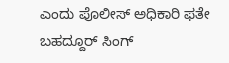ಎಂದು ಪೊಲೀಸ್ ಅಧಿಕಾರಿ ಫತೇ ಬಹದ್ದೂರ್ ಸಿಂಗ್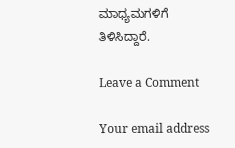ಮಾಧ್ಯಮಗಳಿಗೆ ತಿಳಿಸಿದ್ದಾರೆ.

Leave a Comment

Your email address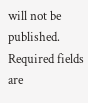will not be published. Required fields are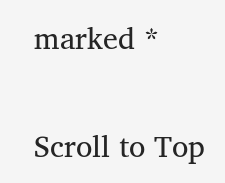marked *

Scroll to Top